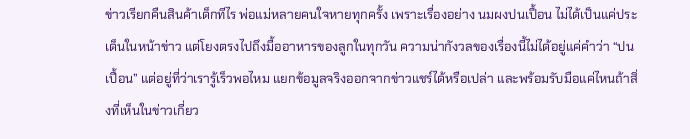ข่าวเรียกคืนสินค้าเด็กทีไร พ่อแม่หลายคนใจหายทุกครั้ง เพราะเรื่องอย่าง นมผงปนเปื้อน ไม่ได้เป็นแค่ประเด็นในหน้าข่าว แต่โยงตรงไปถึงมื้ออาหารของลูกในทุกวัน ความน่ากังวลของเรื่องนี้ไม่ได้อยู่แค่คำว่า “ปนเปื้อน” แต่อยู่ที่ว่าเรารู้เร็วพอไหม แยกข้อมูลจริงออกจากข่าวแชร์ได้หรือเปล่า และพร้อมรับมือแค่ไหนถ้าสิ่งที่เห็นในข่าวเกี่ยว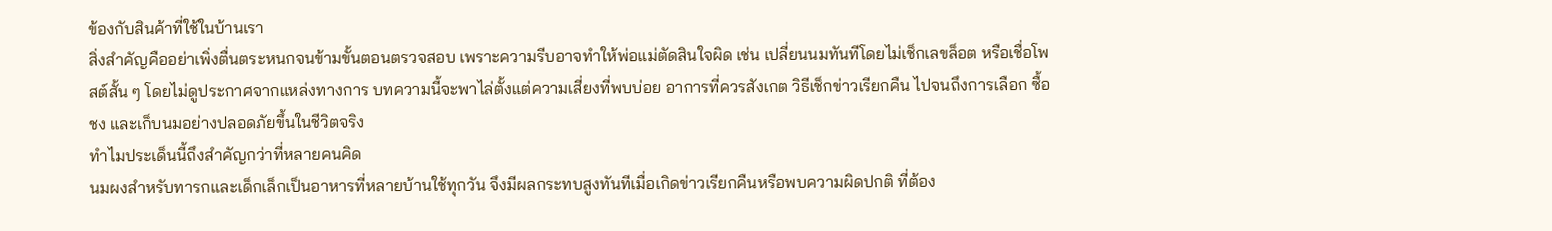ข้องกับสินค้าที่ใช้ในบ้านเรา
สิ่งสำคัญคืออย่าเพิ่งตื่นตระหนกจนข้ามขั้นตอนตรวจสอบ เพราะความรีบอาจทำให้พ่อแม่ตัดสินใจผิด เช่น เปลี่ยนนมทันทีโดยไม่เช็กเลขล็อต หรือเชื่อโพสต์สั้น ๆ โดยไม่ดูประกาศจากแหล่งทางการ บทความนี้จะพาไล่ตั้งแต่ความเสี่ยงที่พบบ่อย อาการที่ควรสังเกต วิธีเช็กข่าวเรียกคืน ไปจนถึงการเลือก ซื้อ ชง และเก็บนมอย่างปลอดภัยขึ้นในชีวิตจริง
ทำไมประเด็นนี้ถึงสำคัญกว่าที่หลายคนคิด
นมผงสำหรับทารกและเด็กเล็กเป็นอาหารที่หลายบ้านใช้ทุกวัน จึงมีผลกระทบสูงทันทีเมื่อเกิดข่าวเรียกคืนหรือพบความผิดปกติ ที่ต้อง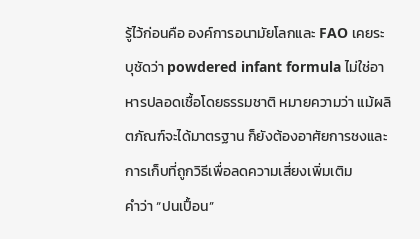รู้ไว้ก่อนคือ องค์การอนามัยโลกและ FAO เคยระบุชัดว่า powdered infant formula ไม่ใช่อาหารปลอดเชื้อโดยธรรมชาติ หมายความว่า แม้ผลิตภัณฑ์จะได้มาตรฐาน ก็ยังต้องอาศัยการชงและการเก็บที่ถูกวิธีเพื่อลดความเสี่ยงเพิ่มเติม
คำว่า “ปนเปื้อน”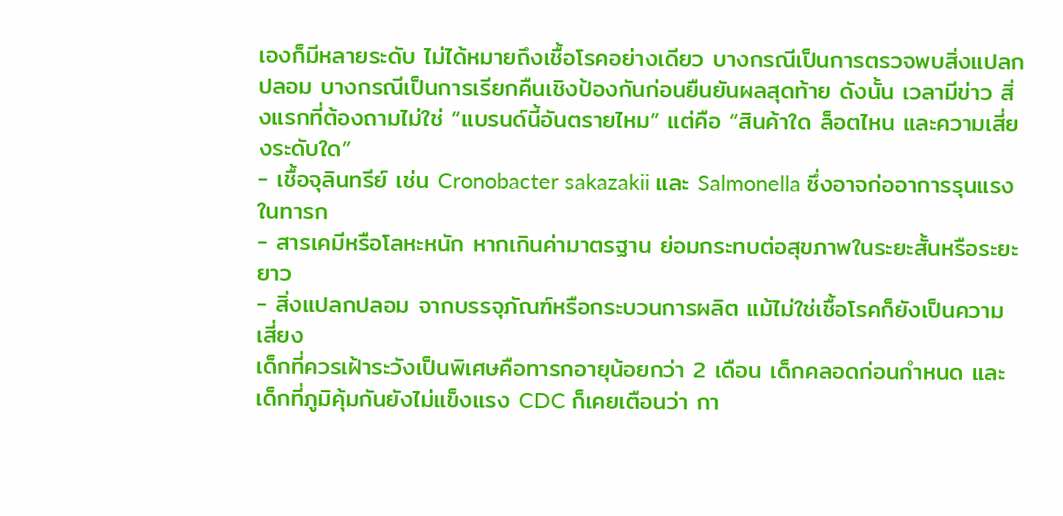เองก็มีหลายระดับ ไม่ได้หมายถึงเชื้อโรคอย่างเดียว บางกรณีเป็นการตรวจพบสิ่งแปลกปลอม บางกรณีเป็นการเรียกคืนเชิงป้องกันก่อนยืนยันผลสุดท้าย ดังนั้น เวลามีข่าว สิ่งแรกที่ต้องถามไม่ใช่ “แบรนด์นี้อันตรายไหม” แต่คือ “สินค้าใด ล็อตไหน และความเสี่ยงระดับใด”
- เชื้อจุลินทรีย์ เช่น Cronobacter sakazakii และ Salmonella ซึ่งอาจก่ออาการรุนแรงในทารก
- สารเคมีหรือโลหะหนัก หากเกินค่ามาตรฐาน ย่อมกระทบต่อสุขภาพในระยะสั้นหรือระยะยาว
- สิ่งแปลกปลอม จากบรรจุภัณฑ์หรือกระบวนการผลิต แม้ไม่ใช่เชื้อโรคก็ยังเป็นความเสี่ยง
เด็กที่ควรเฝ้าระวังเป็นพิเศษคือทารกอายุน้อยกว่า 2 เดือน เด็กคลอดก่อนกำหนด และเด็กที่ภูมิคุ้มกันยังไม่แข็งแรง CDC ก็เคยเตือนว่า กา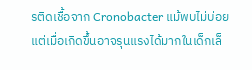รติดเชื้อจาก Cronobacter แม้พบไม่บ่อย แต่เมื่อเกิดขึ้นอาจรุนแรงได้มากในเด็กเล็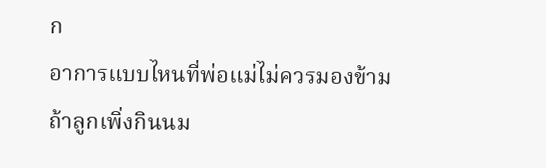ก
อาการแบบไหนที่พ่อแม่ไม่ควรมองข้าม
ถ้าลูกเพิ่งกินนม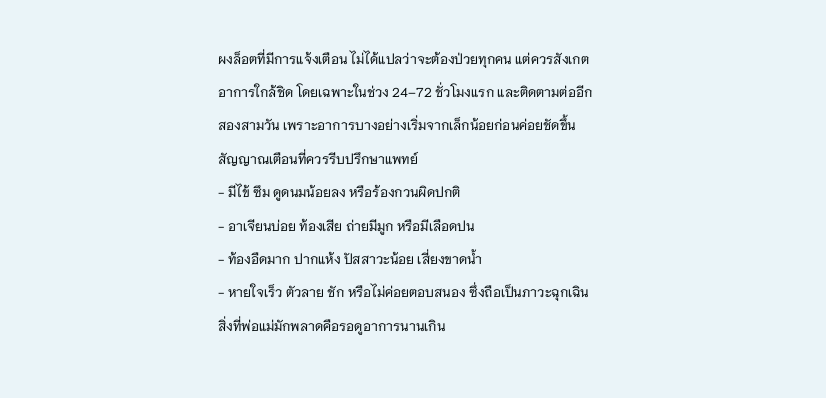ผงล็อตที่มีการแจ้งเตือน ไม่ได้แปลว่าจะต้องป่วยทุกคน แต่ควรสังเกตอาการใกล้ชิด โดยเฉพาะในช่วง 24–72 ชั่วโมงแรก และติดตามต่ออีกสองสามวัน เพราะอาการบางอย่างเริ่มจากเล็กน้อยก่อนค่อยชัดขึ้น
สัญญาณเตือนที่ควรรีบปรึกษาแพทย์
- มีไข้ ซึม ดูดนมน้อยลง หรือร้องกวนผิดปกติ
- อาเจียนบ่อย ท้องเสีย ถ่ายมีมูก หรือมีเลือดปน
- ท้องอืดมาก ปากแห้ง ปัสสาวะน้อย เสี่ยงขาดน้ำ
- หายใจเร็ว ตัวลาย ชัก หรือไม่ค่อยตอบสนอง ซึ่งถือเป็นภาวะฉุกเฉิน
สิ่งที่พ่อแม่มักพลาดคือรอดูอาการนานเกิน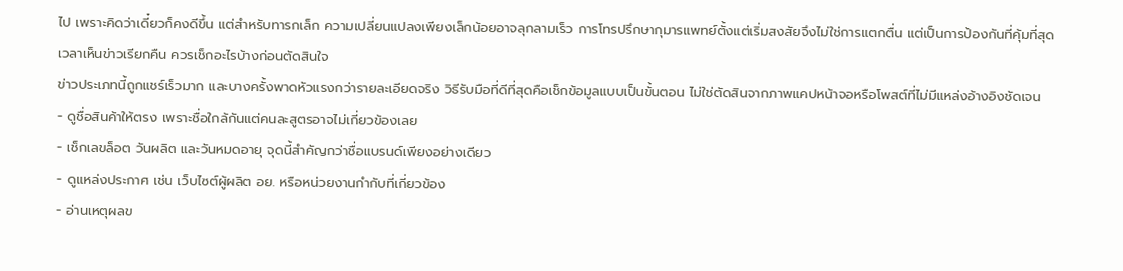ไป เพราะคิดว่าเดี๋ยวก็คงดีขึ้น แต่สำหรับทารกเล็ก ความเปลี่ยนแปลงเพียงเล็กน้อยอาจลุกลามเร็ว การโทรปรึกษากุมารแพทย์ตั้งแต่เริ่มสงสัยจึงไม่ใช่การแตกตื่น แต่เป็นการป้องกันที่คุ้มที่สุด
เวลาเห็นข่าวเรียกคืน ควรเช็กอะไรบ้างก่อนตัดสินใจ
ข่าวประเภทนี้ถูกแชร์เร็วมาก และบางครั้งพาดหัวแรงกว่ารายละเอียดจริง วิธีรับมือที่ดีที่สุดคือเช็กข้อมูลแบบเป็นขั้นตอน ไม่ใช่ตัดสินจากภาพแคปหน้าจอหรือโพสต์ที่ไม่มีแหล่งอ้างอิงชัดเจน
- ดูชื่อสินค้าให้ตรง เพราะชื่อใกล้กันแต่คนละสูตรอาจไม่เกี่ยวข้องเลย
- เช็กเลขล็อต วันผลิต และวันหมดอายุ จุดนี้สำคัญกว่าชื่อแบรนด์เพียงอย่างเดียว
- ดูแหล่งประกาศ เช่น เว็บไซต์ผู้ผลิต อย. หรือหน่วยงานกำกับที่เกี่ยวข้อง
- อ่านเหตุผลข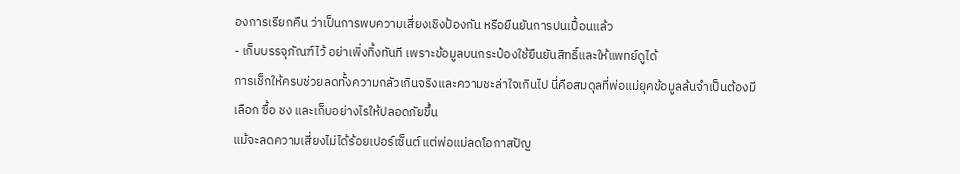องการเรียกคืน ว่าเป็นการพบความเสี่ยงเชิงป้องกัน หรือยืนยันการปนเปื้อนแล้ว
- เก็บบรรจุภัณฑ์ไว้ อย่าเพิ่งทิ้งทันที เพราะข้อมูลบนกระป๋องใช้ยืนยันสิทธิ์และให้แพทย์ดูได้
การเช็กให้ครบช่วยลดทั้งความกลัวเกินจริงและความชะล่าใจเกินไป นี่คือสมดุลที่พ่อแม่ยุคข้อมูลล้นจำเป็นต้องมี
เลือก ซื้อ ชง และเก็บอย่างไรให้ปลอดภัยขึ้น
แม้จะลดความเสี่ยงไม่ได้ร้อยเปอร์เซ็นต์ แต่พ่อแม่ลดโอกาสปัญ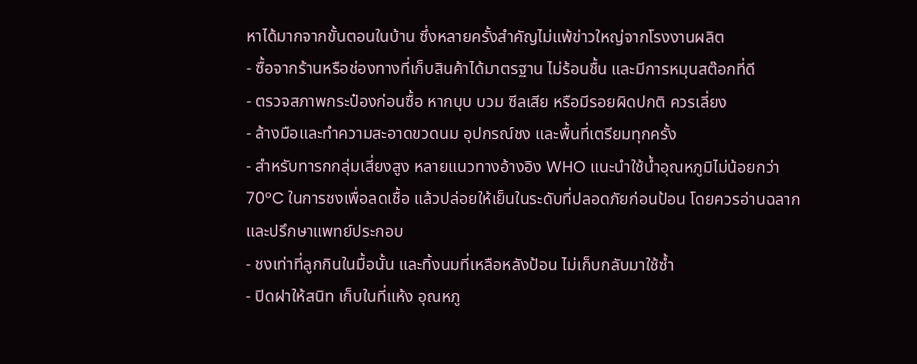หาได้มากจากขั้นตอนในบ้าน ซึ่งหลายครั้งสำคัญไม่แพ้ข่าวใหญ่จากโรงงานผลิต
- ซื้อจากร้านหรือช่องทางที่เก็บสินค้าได้มาตรฐาน ไม่ร้อนชื้น และมีการหมุนสต๊อกที่ดี
- ตรวจสภาพกระป๋องก่อนซื้อ หากบุบ บวม ซีลเสีย หรือมีรอยผิดปกติ ควรเลี่ยง
- ล้างมือและทำความสะอาดขวดนม อุปกรณ์ชง และพื้นที่เตรียมทุกครั้ง
- สำหรับทารกกลุ่มเสี่ยงสูง หลายแนวทางอ้างอิง WHO แนะนำใช้น้ำอุณหภูมิไม่น้อยกว่า 70°C ในการชงเพื่อลดเชื้อ แล้วปล่อยให้เย็นในระดับที่ปลอดภัยก่อนป้อน โดยควรอ่านฉลากและปรึกษาแพทย์ประกอบ
- ชงเท่าที่ลูกกินในมื้อนั้น และทิ้งนมที่เหลือหลังป้อน ไม่เก็บกลับมาใช้ซ้ำ
- ปิดฝาให้สนิท เก็บในที่แห้ง อุณหภู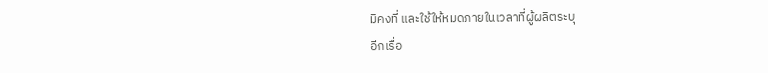มิคงที่ และใช้ให้หมดภายในเวลาที่ผู้ผลิตระบุ
อีกเรื่อ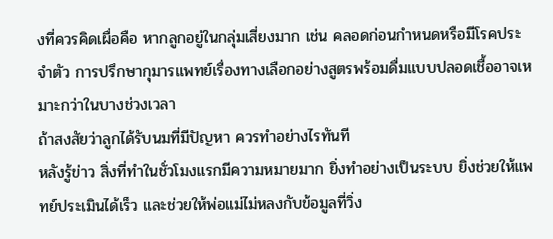งที่ควรคิดเผื่อคือ หากลูกอยู่ในกลุ่มเสี่ยงมาก เช่น คลอดก่อนกำหนดหรือมีโรคประจำตัว การปรึกษากุมารแพทย์เรื่องทางเลือกอย่างสูตรพร้อมดื่มแบบปลอดเชื้ออาจเหมาะกว่าในบางช่วงเวลา
ถ้าสงสัยว่าลูกได้รับนมที่มีปัญหา ควรทำอย่างไรทันที
หลังรู้ข่าว สิ่งที่ทำในชั่วโมงแรกมีความหมายมาก ยิ่งทำอย่างเป็นระบบ ยิ่งช่วยให้แพทย์ประเมินได้เร็ว และช่วยให้พ่อแม่ไม่หลงกับข้อมูลที่วิ่ง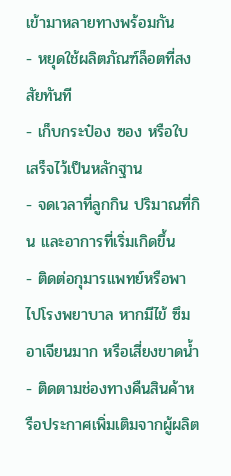เข้ามาหลายทางพร้อมกัน
- หยุดใช้ผลิตภัณฑ์ล็อตที่สงสัยทันที
- เก็บกระป๋อง ซอง หรือใบเสร็จไว้เป็นหลักฐาน
- จดเวลาที่ลูกกิน ปริมาณที่กิน และอาการที่เริ่มเกิดขึ้น
- ติดต่อกุมารแพทย์หรือพาไปโรงพยาบาล หากมีไข้ ซึม อาเจียนมาก หรือเสี่ยงขาดน้ำ
- ติดตามช่องทางคืนสินค้าหรือประกาศเพิ่มเติมจากผู้ผลิต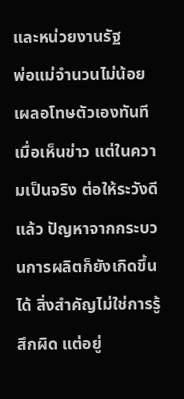และหน่วยงานรัฐ
พ่อแม่จำนวนไม่น้อยเผลอโทษตัวเองทันทีเมื่อเห็นข่าว แต่ในความเป็นจริง ต่อให้ระวังดีแล้ว ปัญหาจากกระบวนการผลิตก็ยังเกิดขึ้นได้ สิ่งสำคัญไม่ใช่การรู้สึกผิด แต่อยู่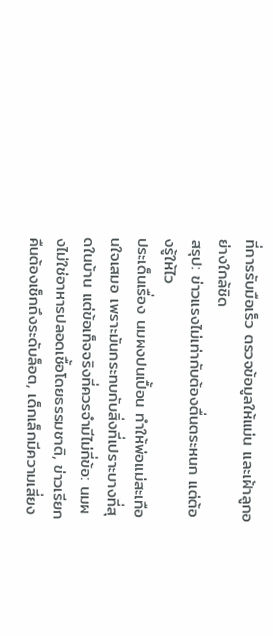ที่การรับมือเร็ว ตรวจข้อมูลให้แม่น และเฝ้าลูกอย่างใกล้ชิด
สรุป: ข่าวแรงไม่เท่ากับต้องตื่นตระหนก แต่ต้องรู้ให้ไว
ประเด็นเรื่อง นมผงปนเปื้อน ทำให้พ่อแม่สะเทือนใจเสมอ เพราะมันกระทบกับสิ่งที่เปราะบางที่สุดในบ้าน แต่ข้อเท็จจริงที่ควรจำมีไม่กี่ข้อ: นมผงไม่ใช่อาหารปลอดเชื้อโดยธรรมชาติ, ข่าวเรียกคืนต้องเช็กถึงระดับล็อต, เด็กเล็กมีความเสี่ยง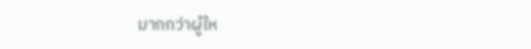มากกว่าผู้ให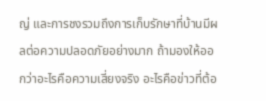ญ่ และการชงรวมถึงการเก็บรักษาที่บ้านมีผลต่อความปลอดภัยอย่างมาก ถ้ามองให้ออกว่าอะไรคือความเสี่ยงจริง อะไรคือข่าวที่ต้อ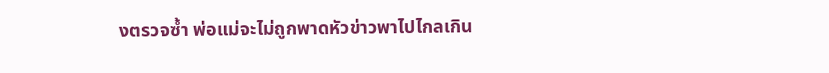งตรวจซ้ำ พ่อแม่จะไม่ถูกพาดหัวข่าวพาไปไกลเกิน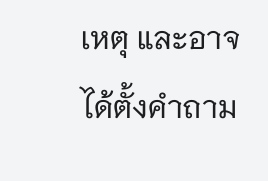เหตุ และอาจได้ตั้งคำถาม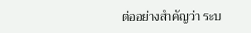ต่ออย่างสำคัญว่า ระบ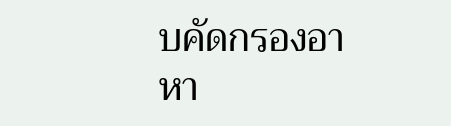บคัดกรองอาหา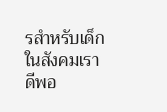รสำหรับเด็กในสังคมเราดีพอ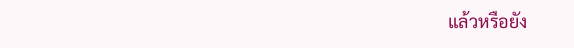แล้วหรือยัง